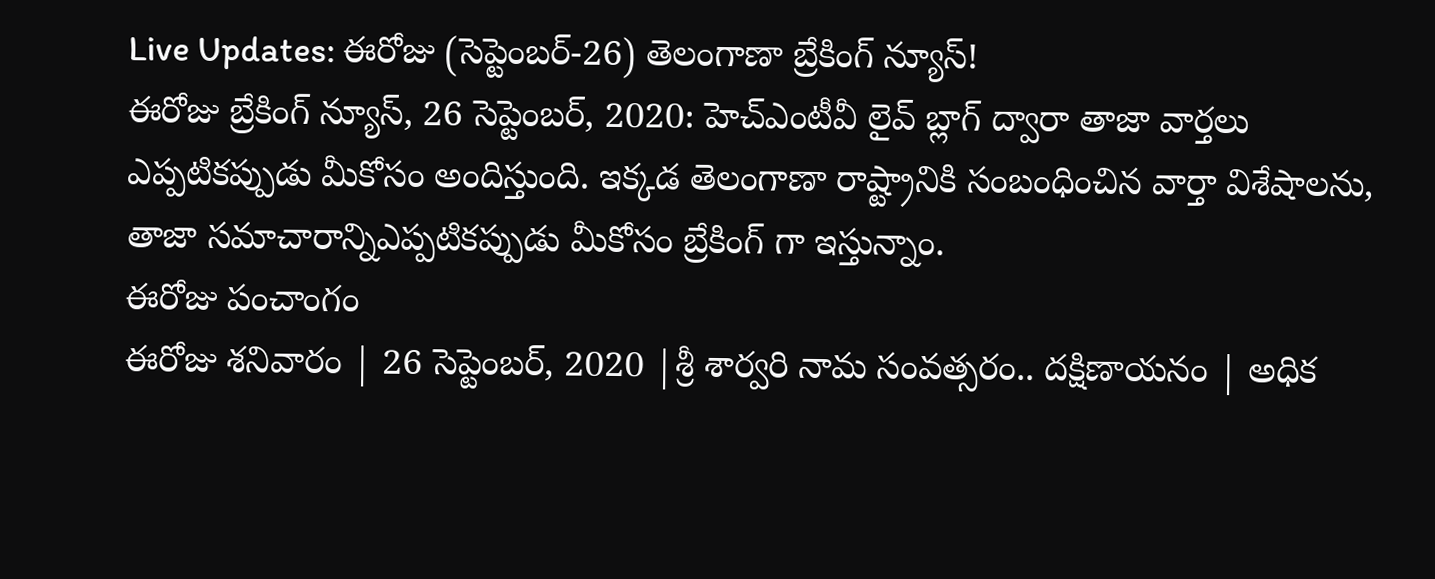Live Updates: ఈరోజు (సెప్టెంబర్-26) తెలంగాణా బ్రేకింగ్ న్యూస్!
ఈరోజు బ్రేకింగ్ న్యూస్, 26 సెప్టెంబర్, 2020: హెచ్ఎంటీవీ లైవ్ బ్లాగ్ ద్వారా తాజా వార్తలు ఎప్పటికప్పుడు మీకోసం అందిస్తుంది. ఇక్కడ తెలంగాణా రాష్ట్రానికి సంబంధించిన వార్తా విశేషాలను, తాజా సమాచారాన్నిఎప్పటికప్పుడు మీకోసం బ్రేకింగ్ గా ఇస్తున్నాం.
ఈరోజు పంచాంగం
ఈరోజు శనివారం | 26 సెప్టెంబర్, 2020 |శ్రీ శార్వరి నామ సంవత్సరం.. దక్షిణాయనం | అధిక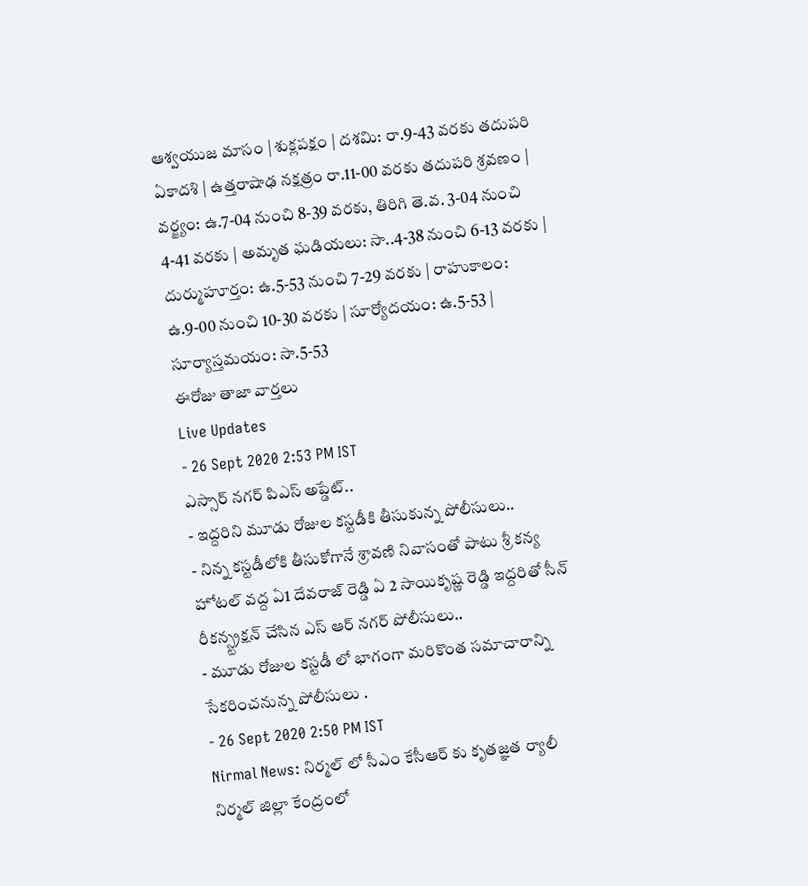ఆశ్వయుజ మాసం | శుక్లపక్షం | దశమి: రా.9-43 వరకు తదుపరి ఏకాదశి | ఉత్తరాషాఢ నక్షత్రం రా.11-00 వరకు తదుపరి శ్రవణం | వర్జ్యం: ఉ.7-04 నుంచి 8-39 వరకు, తిరిగి తె.వ. 3-04 నుంచి 4-41 వరకు | అమృత ఘడియలు: సా..4-38 నుంచి 6-13 వరకు | దుర్ముహూర్తం: ఉ.5-53 నుంచి 7-29 వరకు | రాహుకాలం: ఉ.9-00 నుంచి 10-30 వరకు | సూర్యోదయం: ఉ.5-53 | సూర్యాస్తమయం: సా.5-53
ఈరోజు తాజా వార్తలు
Live Updates
- 26 Sept 2020 2:53 PM IST
ఎస్సార్ నగర్ పిఎస్ అప్డేట్..
- ఇద్దరిని మూడు రోజుల కస్టడీకి తీసుకున్న పోలీసులు..
- నిన్న కస్టడీలోకి తీసుకోగానే శ్రావణి నివాసంతో పాటు శ్రీ కన్య హోటల్ వద్ద ఏ1 దేవరాజ్ రెడ్డి ఏ 2 సాయికృష్ణ రెడ్డి ఇద్దరితో సీన్ రీకన్స్ట్రక్షన్ చేసిన ఎస్ ఆర్ నగర్ పోలీసులు..
- మూడు రోజుల కస్టడీ లో భాగంగా మరికొంత సమాచారాన్ని సేకరించనున్న పోలీసులు .
- 26 Sept 2020 2:50 PM IST
Nirmal News: నిర్మల్ లో సీఎం కేసీఆర్ కు కృతజ్ఞత ర్యాలీ
నిర్మల్ జిల్లా కేంద్రంలో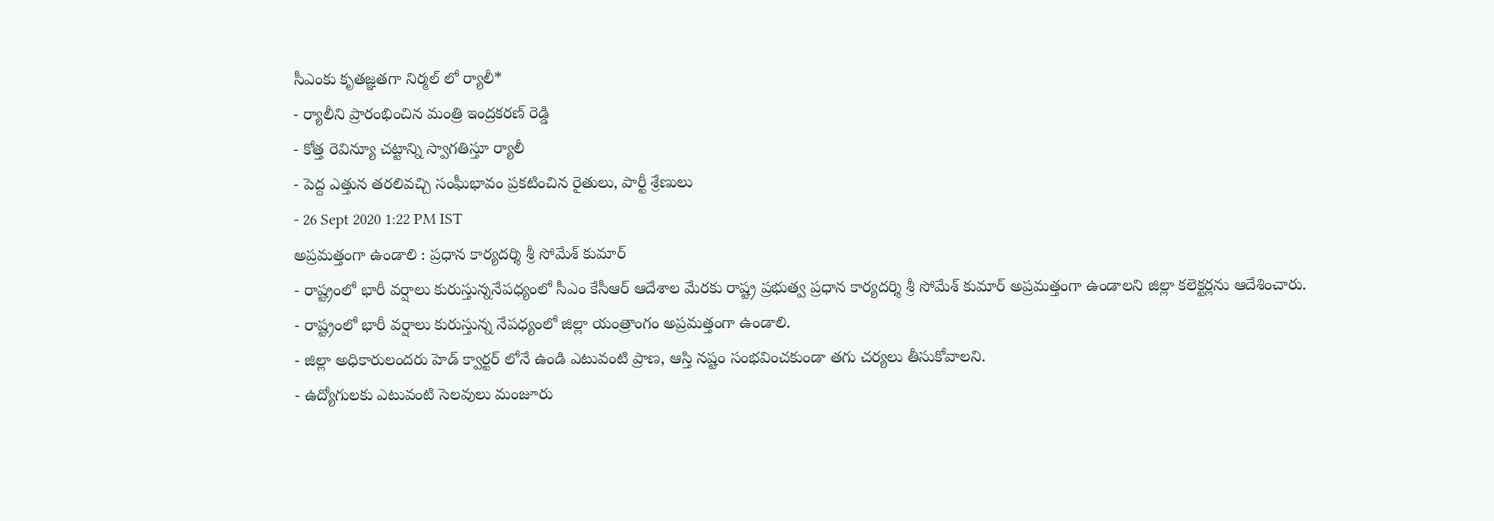సీఎంకు కృతజ్ఞతగా నిర్మల్ లో ర్యాలీ*
- ర్యాలీని ప్రారంభించిన మంత్రి ఇంద్రకరణ్ రెడ్డి
- కోత్త రెవిన్యూ చట్టాన్ని స్వాగతిస్తూ ర్యాలీ
- పెద్ద ఎత్తున తరలివచ్చి సంఘీభావం ప్రకటించిన రైతులు, పార్టీ శ్రేణులు
- 26 Sept 2020 1:22 PM IST
అప్రమత్తంగా ఉండాలి : ప్రధాన కార్యదర్శి శ్రీ సోమేశ్ కుమార్
- రాష్ట్రంలో భారీ వర్షాలు కురుస్తున్ననేపధ్యంలో సీఎం కేసీఆర్ ఆదేశాల మేరకు రాష్ట్ర ప్రభుత్వ ప్రధాన కార్యదర్శి శ్రీ సోమేశ్ కుమార్ అప్రమత్తంగా ఉండాలని జిల్లా కలెక్టర్లను ఆదేశించారు.
- రాష్ట్రంలో భారీ వర్షాలు కురుస్తున్న నేపధ్యంలో జిల్లా యంత్రాంగం అప్రమత్తంగా ఉండాలి.
- జిల్లా అధికారులందరు హెడ్ క్వార్టర్ లోనే ఉండి ఎటువంటి ప్రాణ, ఆస్తి నష్టం సంభవించకుండా తగు చర్యలు తీసుకోవాలని.
- ఉద్యోగులకు ఎటువంటి సెలవులు మంజూరు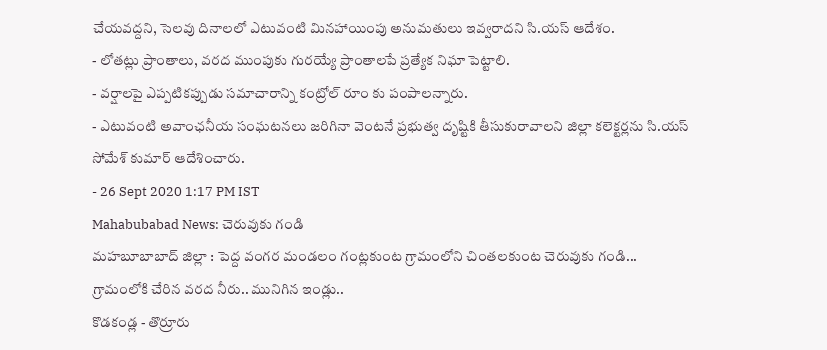చేయవద్దని, సెలవు దినాలలో ఎటువంటి మినహాయింపు అనుమతులు ఇవ్వరాదని సి.యస్ ఆదేశం.
- లోతట్లు ప్రాంతాలు, వరద ముంపుకు గురయ్యే ప్రాంతాలపే ప్రత్యేక నిఘా పెట్టాలి.
- వర్షాలపై ఎప్పటికప్పుడు సమాచారాన్ని కంట్రోల్ రూం కు పంపాలన్నారు.
- ఎటువంటి అవాంఛనీయ సంఘటనలు జరిగినా వెంటనే ప్రభుత్వ దృష్టికి తీసుకురావాలని జిల్లా కలెక్టర్లను సి.యస్ సోమేశ్ కుమార్ ఆదేశించారు.
- 26 Sept 2020 1:17 PM IST
Mahabubabad News: చెరువుకు గండి
మహబూబాబాద్ జిల్లా : పెద్ద వంగర మండలం గంట్లకుంట గ్రామంలోని చింతలకుంట చెరువుకు గండి...
గ్రామంలోకి చేరిన వరద నీరు.. మునిగిన ఇండ్లు..
కొడకండ్ల - తొర్రూరు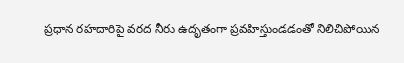ప్రధాన రహదారిపై వరద నీరు ఉదృతంగా ప్రవహిస్తుండడంతో నిలిచిపోయిన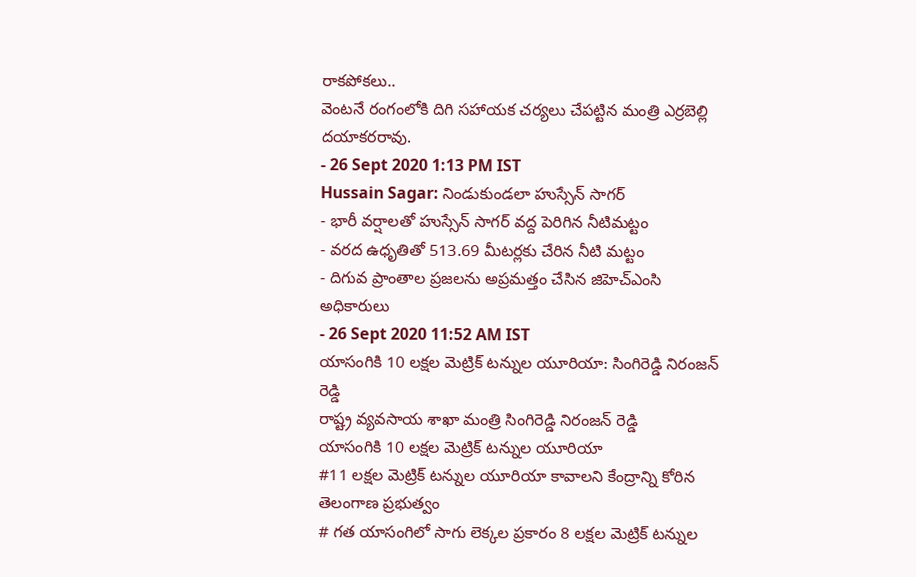రాకపోకలు..
వెంటనే రంగంలోకి దిగి సహాయక చర్యలు చేపట్టిన మంత్రి ఎర్రబెల్లి దయాకరరావు.
- 26 Sept 2020 1:13 PM IST
Hussain Sagar: నిండుకుండలా హుస్సేన్ సాగర్
- భారీ వర్షాలతో హుస్సేన్ సాగర్ వద్ద పెరిగిన నీటిమట్టం
- వరద ఉధృతితో 513.69 మీటర్లకు చేరిన నీటి మట్టం
- దిగువ ప్రాంతాల ప్రజలను అప్రమత్తం చేసిన జిహెచ్ఎంసి అధికారులు
- 26 Sept 2020 11:52 AM IST
యాసంగికి 10 లక్షల మెట్రిక్ టన్నుల యూరియా: సింగిరెడ్డి నిరంజన్ రెడ్డి
రాష్ట్ర వ్యవసాయ శాఖా మంత్రి సింగిరెడ్డి నిరంజన్ రెడ్డి
యాసంగికి 10 లక్షల మెట్రిక్ టన్నుల యూరియా
#11 లక్షల మెట్రిక్ టన్నుల యూరియా కావాలని కేంద్రాన్ని కోరిన తెలంగాణ ప్రభుత్వం
# గత యాసంగిలో సాగు లెక్కల ప్రకారం 8 లక్షల మెట్రిక్ టన్నుల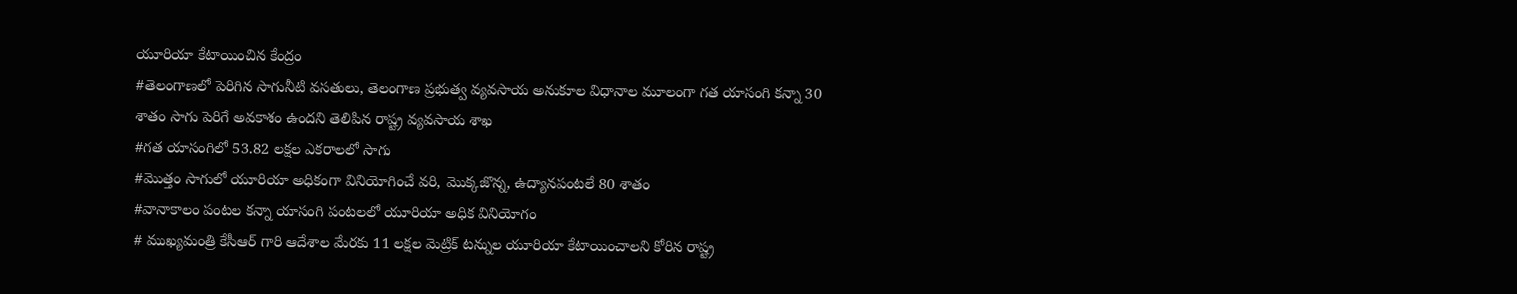యూరియా కేటాయించిన కేంద్రం
#తెలంగాణలో పెరిగిన సాగునీటి వసతులు, తెలంగాణ ప్రభుత్వ వ్యవసాయ అనుకూల విధానాల మూలంగా గత యాసంగి కన్నా 30 శాతం సాగు పెరిగే అవకాశం ఉందని తెలిపిన రాష్ట్ర వ్యవసాయ శాఖ
#గత యాసంగిలో 53.82 లక్షల ఎకరాలలో సాగు
#మొత్తం సాగులో యూరియా అధికంగా వినియోగించే వరి, మొక్కజొన్న, ఉద్యానపంటలే 80 శాతం
#వానాకాలం పంటల కన్నా యాసంగి పంటలలో యూరియా అధిక వినియోగం
# ముఖ్యమంత్రి కేసీఆర్ గారి ఆదేశాల మేరకు 11 లక్షల మెట్రిక్ టన్నుల యూరియా కేటాయించాలని కోరిన రాష్ట్ర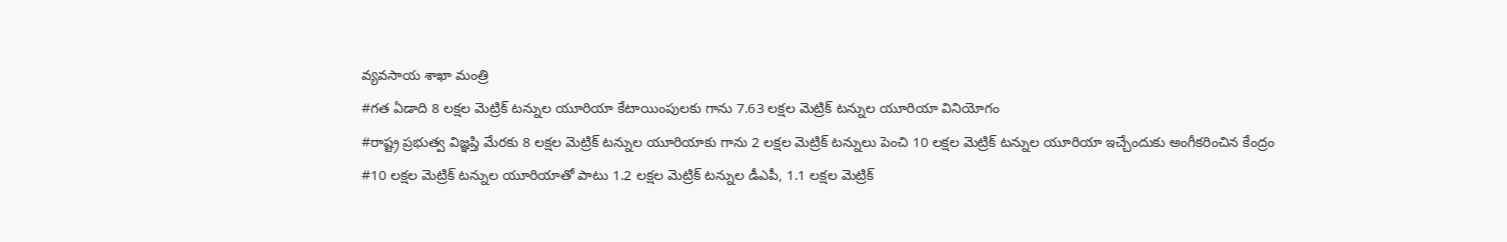వ్యవసాయ శాఖా మంత్రి
#గత ఏడాది 8 లక్షల మెట్రిక్ టన్నుల యూరియా కేటాయింపులకు గాను 7.63 లక్షల మెట్రిక్ టన్నుల యూరియా వినియోగం
#రాష్ట్ర ప్రభుత్వ విజ్ఞప్తి మేరకు 8 లక్షల మెట్రిక్ టన్నుల యూరియాకు గాను 2 లక్షల మెట్రిక్ టన్నులు పెంచి 10 లక్షల మెట్రిక్ టన్నుల యూరియా ఇచ్చేందుకు అంగీకరించిన కేంద్రం
#10 లక్షల మెట్రిక్ టన్నుల యూరియాతో పాటు 1.2 లక్షల మెట్రిక్ టన్నుల డీఎపీ, 1.1 లక్షల మెట్రిక్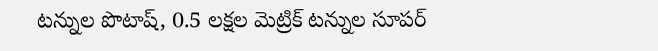టన్నుల పొటాష్, 0.5 లక్షల మెట్రిక్ టన్నుల సూపర్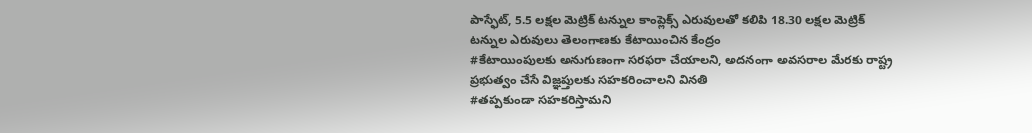పాస్ఫేట్, 5.5 లక్షల మెట్రిక్ టన్నుల కాంప్లెక్స్ ఎరువులతో కలిపి 18.30 లక్షల మెట్రిక్ టన్నుల ఎరువులు తెలంగాణకు కేటాయించిన కేంద్రం
#కేటాయింపులకు అనుగుణంగా సరఫరా చేయాలని, అదనంగా అవసరాల మేరకు రాష్ట్ర ప్రభుత్వం చేసే విజ్ఞప్తులకు సహకరించాలని వినతి
#తప్పకుండా సహకరిస్తామని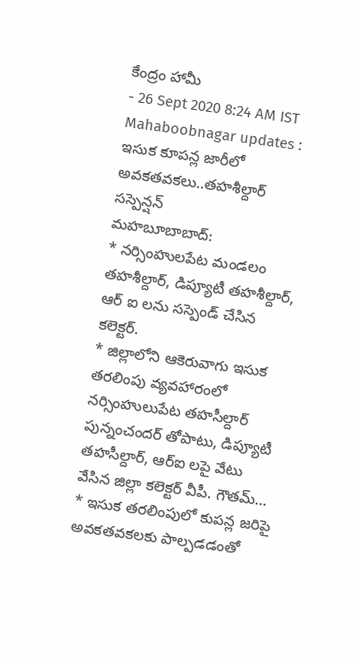కేంద్రం హామీ
- 26 Sept 2020 8:24 AM IST
Mahaboobnagar updates : ఇసుక కూపన్ల జారీలో అవకతవకలు..తహశీల్దార్ సస్పెన్షన్
మహబూబాబాద్:
* నర్సింహులపేట మండలం తహశీల్దార్, డిప్యూటీ తహశీల్దార్, ఆర్ ఐ లను సస్పెండ్ చేసిన కలెక్టర్.
* జిల్లాలోని ఆకెరువాగు ఇసుక తరలింపు వ్యవహారంలో నర్సింహులుపేట తహసీల్దార్ పున్నంచందర్ తోపాటు, డిప్యూటీ తహసీల్దార్, ఆర్ఐ లపై వేటు వేసిన జిల్లా కలెక్టర్ వీపీ. గౌతమ్...
* ఇసుక తరలింపులో కుపన్ల జరిపై అవకతవకలకు పాల్పడడంతో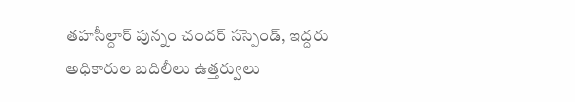తహసీల్దార్ పున్నం చందర్ సస్పెండ్, ఇద్దరు అధికారుల బదిలీలు ఉత్తర్వులు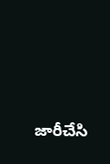జారీచేసి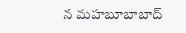న మహబూబాబాద్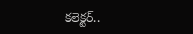కలెక్టర్..